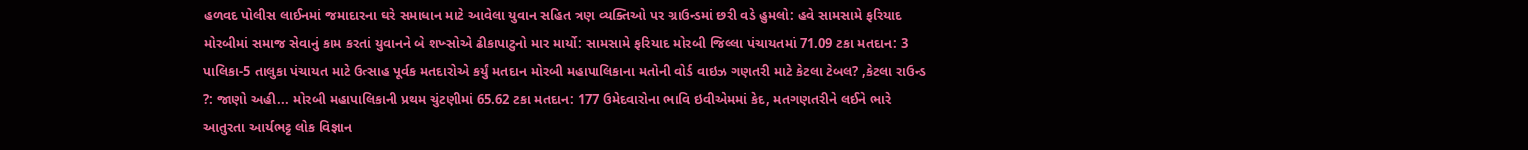હળવદ પોલીસ લાઈનમાં જમાદારના ઘરે સમાધાન માટે આવેલા યુવાન સહિત ત્રણ વ્યક્તિઓ પર ગ્રાઉન્ડમાં છરી વડે હુમલો: હવે સામસામે ફરિયાદ મોરબીમાં સમાજ સેવાનું કામ કરતાં યુવાનને બે શખ્સોએ ઢીકાપાટુનો માર માર્યો: સામસામે ફરિયાદ મોરબી જિલ્લા પંચાયતમાં 71.09 ટકા મતદાન: 3 પાલિકા-5 તાલુકા પંચાયત માટે ઉત્સાહ પૂર્વક મતદારોએ કર્યું મતદાન મોરબી મહાપાલિકાના મતોની વોર્ડ વાઇઝ ગણતરી માટે કેટલા ટેબલ? ,કેટલા રાઉન્ડ ?: જાણો અહી... મોરબી મહાપાલિકાની પ્રથમ ચુંટણીમાં 65.62 ટકા મતદાન: 177 ઉમેદવારોના ભાવિ ઇવીએમમાં કેદ, મતગણતરીને લઈને ભારે આતુરતા આર્યભટ્ટ લોક વિજ્ઞાન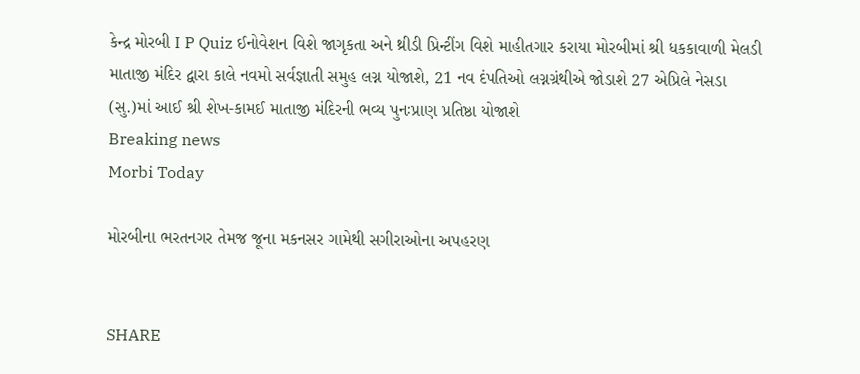કેન્દ્ર મોરબી I P Quiz ઈનોવેશન વિશે જાગૃકતા અને થ્રીડી પ્રિન્ટીંગ વિશે માહીતગાર કરાયા મોરબીમાં શ્રી ધકકાવાળી મેલડી માતાજી મંદિર દ્વારા કાલે નવમો સર્વજ્ઞાતી સમુહ લગ્ન યોજાશે, 21 નવ દંપતિઓ લગ્નગ્રંથીએ જોડાશે 27 એપ્રિલે નેસડા (સુ.)માં આઈ શ્રી શેખ-કામઈ માતાજી મંદિરની ભવ્ય પુનઃપ્રાણ પ્રતિષ્ઠા યોજાશે
Breaking news
Morbi Today

મોરબીના ભરતનગર તેમજ જૂના મકનસર ગામેથી સગીરાઓના અપહરણ


SHARE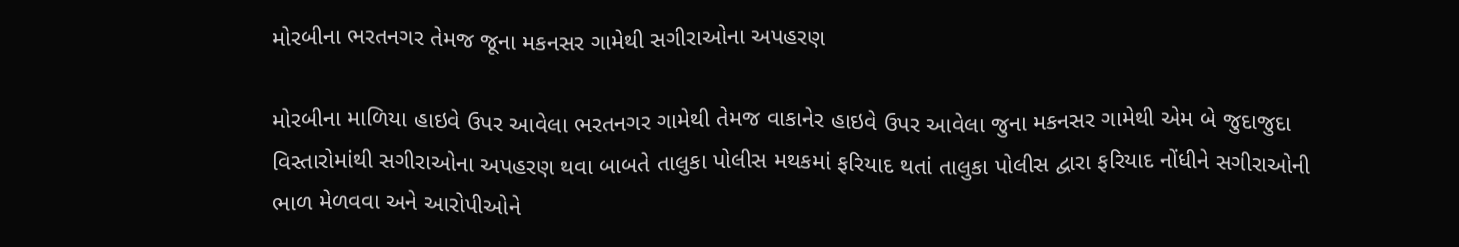મોરબીના ભરતનગર તેમજ જૂના મકનસર ગામેથી સગીરાઓના અપહરણ

મોરબીના માળિયા હાઇવે ઉપર આવેલા ભરતનગર ગામેથી તેમજ વાકાનેર હાઇવે ઉપર આવેલા જુના મકનસર ગામેથી એમ બે જુદાજુદા વિસ્તારોમાંથી સગીરાઓના અપહરણ થવા બાબતે તાલુકા પોલીસ મથકમાં ફરિયાદ થતાં તાલુકા પોલીસ દ્વારા ફરિયાદ નોંધીને સગીરાઓની ભાળ મેળવવા અને આરોપીઓને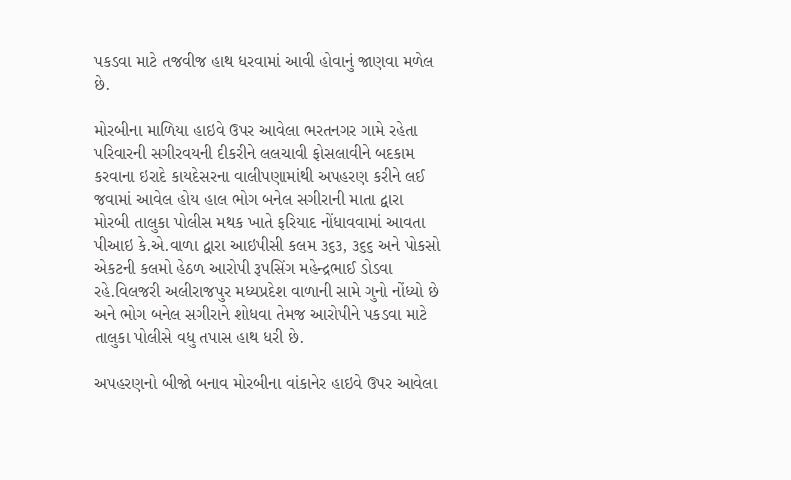પકડવા માટે તજવીજ હાથ ધરવામાં આવી હોવાનું જાણવા મળેલ છે.

મોરબીના માળિયા હાઇવે ઉપર આવેલા ભરતનગર ગામે રહેતા પરિવારની સગીરવયની દીકરીને લલચાવી ફોસલાવીને બદકામ કરવાના ઇરાદે કાયદેસરના વાલીપણામાંથી અપહરણ કરીને લઈ જવામાં આવેલ હોય હાલ ભોગ બનેલ સગીરાની માતા દ્વારા મોરબી તાલુકા પોલીસ મથક ખાતે ફરિયાદ નોંધાવવામાં આવતા પીઆઇ કે.એ.વાળા દ્વારા આઇપીસી કલમ ૩૬૩, ૩૬૬ અને પોકસો એકટની કલમો હેઠળ આરોપી રૂપસિંગ મહેન્દ્રભાઈ ડોડવા રહે.વિલજરી અલીરાજપુર મધ્યપ્રદેશ વાળાની સામે ગુનો નોંધ્યો છે અને ભોગ બનેલ સગીરાને શોધવા તેમજ આરોપીને પકડવા માટે તાલુકા પોલીસે વધુ તપાસ હાથ ધરી છે.

અપહરણનો બીજો બનાવ મોરબીના વાંકાનેર હાઇવે ઉપર આવેલા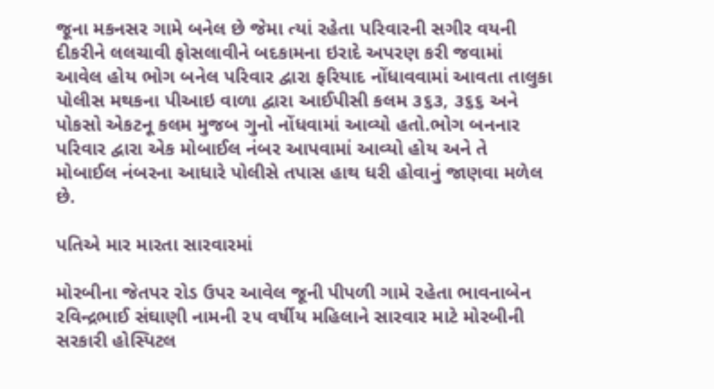જૂના મકનસર ગામે બનેલ છે જેમા ત્યાં રહેતા પરિવારની સગીર વયની દીકરીને લલચાવી ફોસલાવીને બદકામના ઇરાદે અપરણ કરી જવામાં આવેલ હોય ભોગ બનેલ પરિવાર દ્વારા ફરિયાદ નોંધાવવામાં આવતા તાલુકા પોલીસ મથકના પીઆઇ વાળા દ્વારા આઈપીસી કલમ ૩૬૩, ૩૬૬ અને પોકસો એકટનૂ કલમ મુજબ ગુનો નોંધવામાં આવ્યો હતો.ભોગ બનનાર પરિવાર દ્વારા એક મોબાઈલ નંબર આપવામાં આવ્યો હોય અને તે મોબાઈલ નંબરના આધારે પોલીસે તપાસ હાથ ધરી હોવાનું જાણવા મળેલ છે.

પતિએ માર મારતા સારવારમાં

મોરબીના જેતપર રોડ ઉપર આવેલ જૂની પીપળી ગામે રહેતા ભાવનાબેન રવિન્દ્રભાઈ સંઘાણી નામની ૨૫ વર્ષીય મહિલાને સારવાર માટે મોરબીની સરકારી હોસ્પિટલ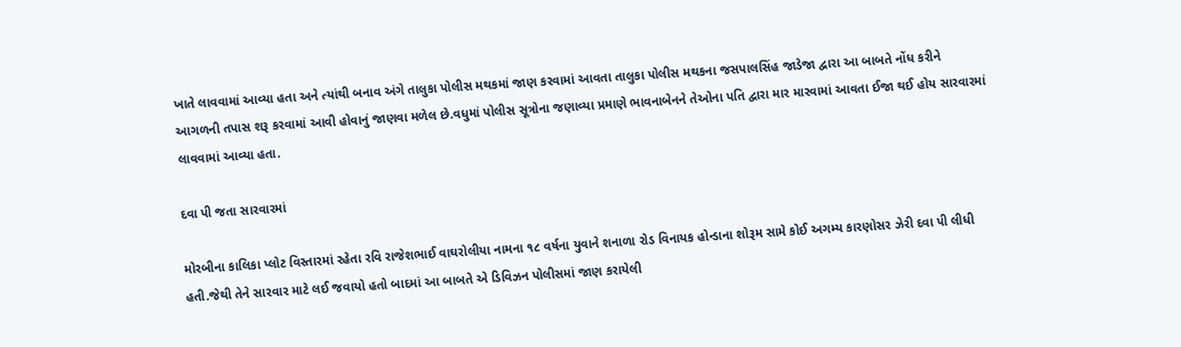ખાતે લાવવામાં આવ્યા હતા અને ત્યાંથી બનાવ અંગે તાલુકા પોલીસ મથકમાં જાણ કરવામાં આવતા તાલુકા પોલીસ મથકના જસપાલસિંહ જાડેજા દ્વારા આ બાબતે નોંધ કરીને આગળની તપાસ શરૂ કરવામાં આવી હોવાનું જાણવા મળેલ છે.વધુમાં પોલીસ સૂત્રોના જણાવ્યા પ્રમાણે ભાવનાબેનને તેઓના પતિ દ્વારા માર મારવામાં આવતા ઈજા થઈ હોય સારવારમાં લાવવામાં આવ્યા હતા.

દવા પી જતા સારવારમાં

મોરબીના કાલિકા પ્લોટ વિસ્તારમાં રહેતા રવિ રાજેશભાઈ વાઘરોલીયા નામના ૧૮ વર્ષના યુવાને શનાળા રોડ વિનાયક હોન્ડાના શોરૂમ સામે કોઈ અગમ્ય કારણોસર ઝેરી દવા પી લીધી હતી.જેથી તેને સારવાર માટે લઈ જવાયો હતો બાદમાં આ બાબતે એ ડિવિઝન પોલીસમાં જાણ કરાયેલી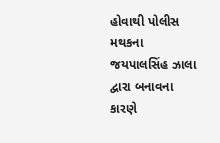હોવાથી પોલીસ મથકના જયપાલસિંહ ઝાલા દ્વારા બનાવના કારણે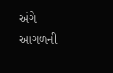અંગે આગળની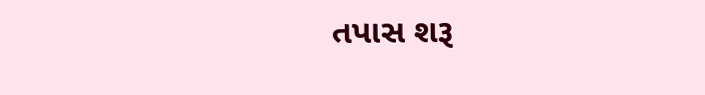તપાસ શરૂ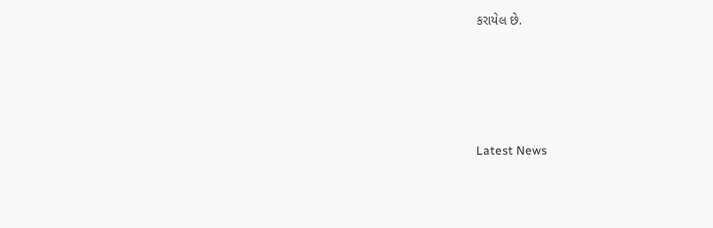કરાયેલ છે.






Latest News